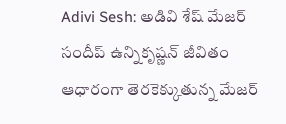Adivi Sesh: అడివి శేష్ మేజర్ సందీప్ ఉన్నికృష్ణన్ జీవితం ఆధారంగా తెరకెక్కుతున్న మేజర్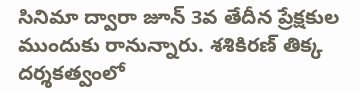సినిమా ద్వారా జూన్ 3వ తేదీన ప్రేక్షకుల ముందుకు రానున్నారు. శశికిరణ్ తిక్క దర్శకత్వంలో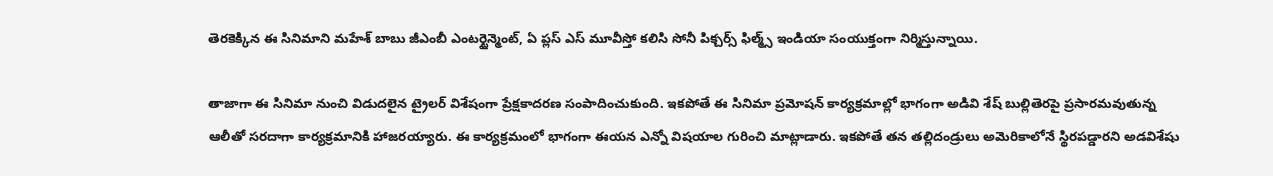తెరకెక్కిన ఈ సినిమాని మహేశ్ బాబు జీఎంబీ ఎంటర్టైన్మెంట్, ఏ ప్లస్ ఎస్ మూవీస్తో కలిసి సోనీ పిక్చర్స్ ఫిల్మ్స్ ఇండియా సంయుక్తంగా నిర్మిస్తున్నాయి.

తాజాగా ఈ సినిమా నుంచి విడుదలైన ట్రైలర్ విశేషంగా ప్రేక్షకాదరణ సంపాదించుకుంది. ఇకపోతే ఈ సినిమా ప్రమోషన్ కార్యక్రమాల్లో భాగంగా అడివి శేష్ బుల్లితెరపై ప్రసారమవుతున్న ఆలీతో సరదాగా కార్యక్రమానికి హాజరయ్యారు. ఈ కార్యక్రమంలో భాగంగా ఈయన ఎన్నో విషయాల గురించి మాట్లాడారు. ఇకపోతే తన తల్లిదండ్రులు అమెరికాలోనే స్థిరపడ్డారని అడవిశేషు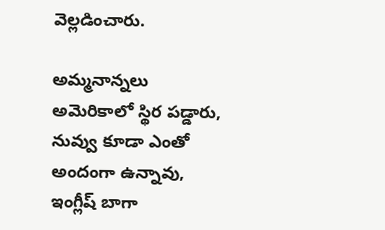వెల్లడించారు.

అమ్మనాన్నలు అమెరికాలో స్థిర పడ్డారు, నువ్వు కూడా ఎంతో అందంగా ఉన్నావు, ఇంగ్లీష్ బాగా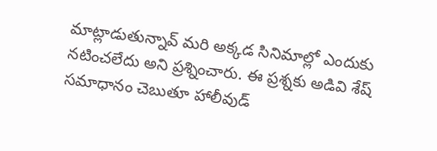మాట్లాడుతున్నావ్ మరి అక్కడ సినిమాల్లో ఎందుకు నటించలేదు అని ప్రశ్నించారు. ఈ ప్రశ్నకు అడివి శేష్ సమాధానం చెబుతూ హాలీవుడ్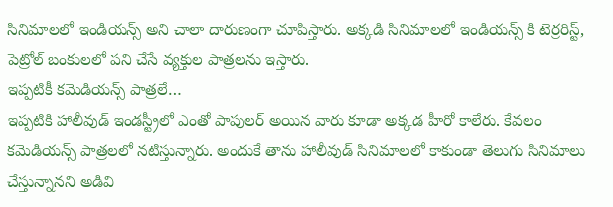సినిమాలలో ఇండియన్స్ అని చాలా దారుణంగా చూపిస్తారు. అక్కడి సినిమాలలో ఇండియన్స్ కి టెర్రరిస్ట్, పెట్రోల్ బంకులలో పని చేసే వ్యక్తుల పాత్రలను ఇస్తారు.
ఇప్పటికీ కమెడియన్స్ పాత్రలే…
ఇప్పటికి హాలీవుడ్ ఇండస్ట్రీలో ఎంతో పాపులర్ అయిన వారు కూడా అక్కడ హీరో కాలేరు. కేవలం కమెడియన్స్ పాత్రలలో నటిస్తున్నారు. అందుకే తాను హాలీవుడ్ సినిమాలలో కాకుండా తెలుగు సినిమాలు చేస్తున్నానని అడివి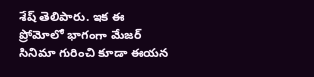శేష్ తెలిపారు. ఇక ఈ ప్రోమోలో భాగంగా మేజర్ సినిమా గురించి కూడా ఈయన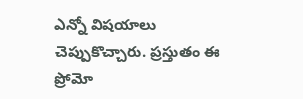ఎన్నో విషయాలు చెప్పుకొచ్చారు. ప్రస్తుతం ఈ ప్రోమో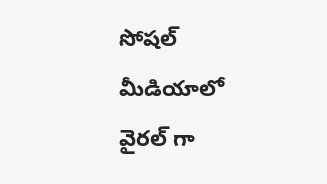సోషల్ మీడియాలో వైరల్ గా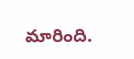మారింది.